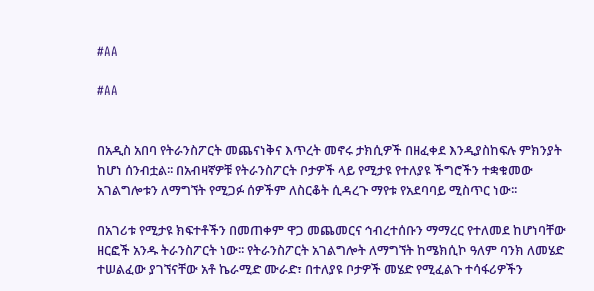#AA

#AA


በአዲስ አበባ የትራንስፖርት መጨናነቅና እጥረት መኖሩ ታክሲዎች በዘፈቀደ እንዲያስከፍሉ ምክንያት ከሆነ ሰንብቷል፡፡ በአብዛኛዎቹ የትራንስፖርት ቦታዎች ላይ የሚታዩ የተለያዩ ችግሮችን ተቋቁመው አገልግሎቱን ለማግኘት የሚጋፉ ሰዎችም ለስርቆት ሲዳረጉ ማየቱ የአደባባይ ሚስጥር ነው፡፡

በአገሪቱ የሚታዩ ክፍተቶችን በመጠቀም ዋጋ መጨመርና ኅብረተሰቡን ማማረር የተለመደ ከሆነባቸው ዘርፎች አንዱ ትራንስፖርት ነው፡፡ የትራንስፖርት አገልግሎት ለማግኘት ከሜክሲኮ ዓለም ባንክ ለመሄድ ተሠልፈው ያገኘናቸው አቶ ኬራሚድ ሙራድ፣ በተለያዩ ቦታዎች መሄድ የሚፈልጉ ተሳፋሪዎችን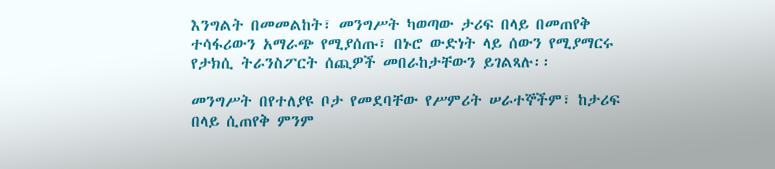እንግልት በመመልከት፣ መንግሥት ካወጣው ታሪፍ በላይ በመጠየቅ ተሳፋሪውን አማራጭ የሚያሰጡ፣ በኑሮ ውድነት ላይ ሰውን የሚያማርሩ የታክሲ ትራንስፖርት ሰጪዎች መበራከታቸውን ይገልጻሉ፡፡

መንግሥት በየተለያዩ ቦታ የመደባቸው የሥምሪት ሠራተኞችም፣ ከታሪፍ በላይ ሲጠየቅ ምንም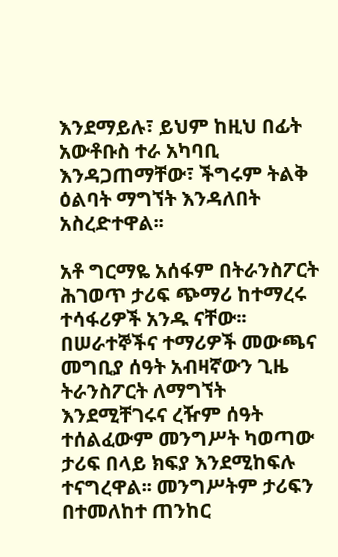እንደማይሉ፣ ይህም ከዚህ በፊት አውቶቡስ ተራ አካባቢ እንዳጋጠማቸው፣ ችግሩም ትልቅ ዕልባት ማግኘት እንዳለበት አስረድተዋል፡፡

አቶ ግርማዬ አሰፋም በትራንስፖርት ሕገወጥ ታሪፍ ጭማሪ ከተማረሩ ተሳፋሪዎች አንዱ ናቸው፡፡ በሠራተኞችና ተማሪዎች መውጫና መግቢያ ሰዓት አብዛኛውን ጊዜ ትራንስፖርት ለማግኘት እንደሚቸገሩና ረዥም ሰዓት ተሰልፈውም መንግሥት ካወጣው ታሪፍ በላይ ክፍያ እንደሚከፍሉ ተናግረዋል፡፡ መንግሥትም ታሪፍን በተመለከተ ጠንከር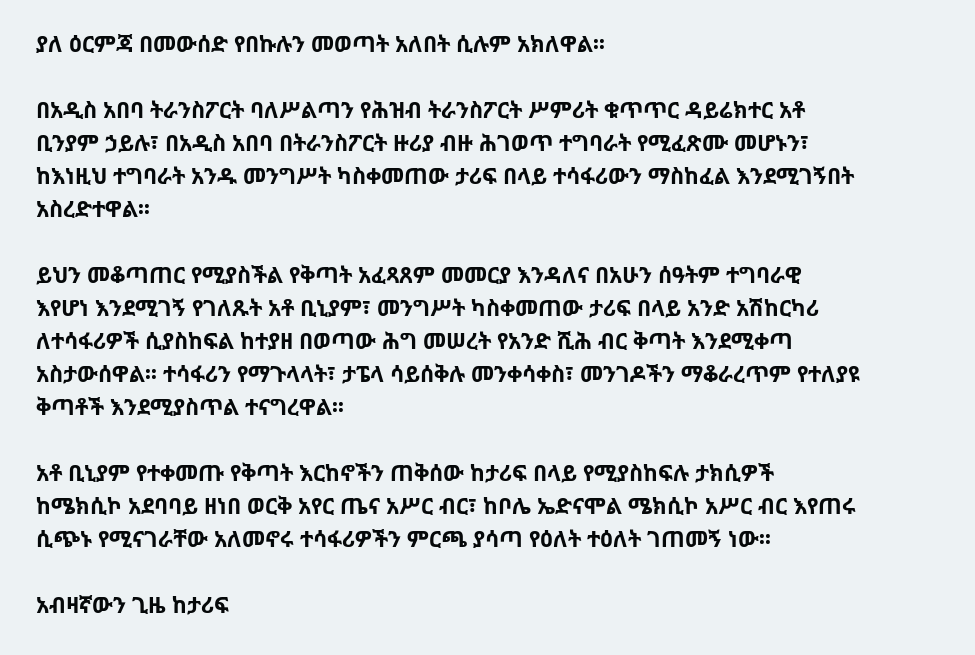ያለ ዕርምጃ በመውሰድ የበኩሉን መወጣት አለበት ሲሉም አክለዋል፡፡

በአዲስ አበባ ትራንስፖርት ባለሥልጣን የሕዝብ ትራንስፖርት ሥምሪት ቁጥጥር ዳይሬክተር አቶ ቢንያም ኃይሉ፣ በአዲስ አበባ በትራንስፖርት ዙሪያ ብዙ ሕገወጥ ተግባራት የሚፈጽሙ መሆኑን፣ ከእነዚህ ተግባራት አንዱ መንግሥት ካስቀመጠው ታሪፍ በላይ ተሳፋሪውን ማስከፈል እንደሚገኝበት አስረድተዋል፡፡

ይህን መቆጣጠር የሚያስችል የቅጣት አፈጻጸም መመርያ እንዳለና በአሁን ሰዓትም ተግባራዊ እየሆነ እንደሚገኝ የገለጹት አቶ ቢኒያም፣ መንግሥት ካስቀመጠው ታሪፍ በላይ አንድ አሽከርካሪ ለተሳፋሪዎች ሲያስከፍል ከተያዘ በወጣው ሕግ መሠረት የአንድ ሺሕ ብር ቅጣት እንደሚቀጣ አስታውሰዋል፡፡ ተሳፋሪን የማጉላላት፣ ታፔላ ሳይሰቅሉ መንቀሳቀስ፣ መንገዶችን ማቆራረጥም የተለያዩ ቅጣቶች እንደሚያስጥል ተናግረዋል፡፡

አቶ ቢኒያም የተቀመጡ የቅጣት እርከኖችን ጠቅሰው ከታሪፍ በላይ የሚያስከፍሉ ታክሲዎች ከሜክሲኮ አደባባይ ዘነበ ወርቅ አየር ጤና አሥር ብር፣ ከቦሌ ኤድናሞል ሜክሲኮ አሥር ብር እየጠሩ ሲጭኑ የሚናገራቸው አለመኖሩ ተሳፋሪዎችን ምርጫ ያሳጣ የዕለት ተዕለት ገጠመኝ ነው፡፡

አብዛኛውን ጊዜ ከታሪፍ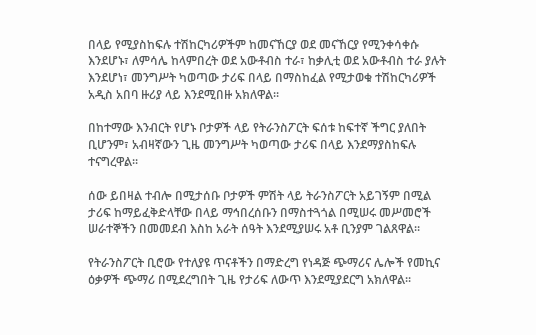በላይ የሚያስከፍሉ ተሽከርካሪዎችም ከመናኸርያ ወደ መናኸርያ የሚንቀሳቀሱ እንደሆኑ፣ ለምሳሌ ከላምበረት ወደ አውቶብስ ተራ፣ ከቃሊቲ ወደ አውቶብስ ተራ ያሉት እንደሆነ፣ መንግሥት ካወጣው ታሪፍ በላይ በማስከፈል የሚታወቁ ተሽከርካሪዎች አዲስ አበባ ዙሪያ ላይ እንደሚበዙ አክለዋል፡፡

በከተማው እንብርት የሆኑ ቦታዎች ላይ የትራንስፖርት ፍሰቱ ከፍተኛ ችግር ያለበት ቢሆንም፣ አብዛኛውን ጊዜ መንግሥት ካወጣው ታሪፍ በላይ እንደማያስከፍሉ ተናግረዋል፡፡

ሰው ይበዛል ተብሎ በሚታሰቡ ቦታዎች ምሽት ላይ ትራንስፖርት አይገኝም በሚል ታሪፍ ከማይፈቅድላቸው በላይ ማኅበረሰቡን በማስተጓጎል በሚሠሩ መሥመሮች ሠራተኞችን በመመደብ እስከ አራት ሰዓት እንደሚያሠሩ አቶ ቢንያም ገልጸዋል፡፡

የትራንስፖርት ቢሮው የተለያዩ ጥናቶችን በማድረግ የነዳጅ ጭማሪና ሌሎች የመኪና ዕቃዎች ጭማሪ በሚደረግበት ጊዜ የታሪፍ ለውጥ እንደሚያደርግ አክለዋል፡፡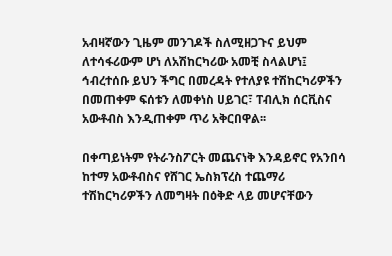አብዛኛውን ጊዜም መንገዶች ስለሚዘጋጉና ይህም ለተሳፋሪውም ሆነ ለአሽከርካሪው አመቺ ስላልሆነ፤ ኅብረተሰቡ ይህን ችግር በመረዳት የተለያዩ ተሽከርካሪዎችን በመጠቀም ፍሰቱን ለመቀነስ ሀይገር፣ ፐብሊክ ሰርቪስና አውቶብስ እንዲጠቀም ጥሪ አቅርበዋል፡፡

በቀጣይነትም የትራንስፖርት መጨናነቅ እንዳይኖር የአንበሳ ከተማ አውቶብስና የሸገር ኤስክፕረስ ተጨማሪ ተሽከርካሪዎችን ለመግዛት በዕቅድ ላይ መሆናቸውን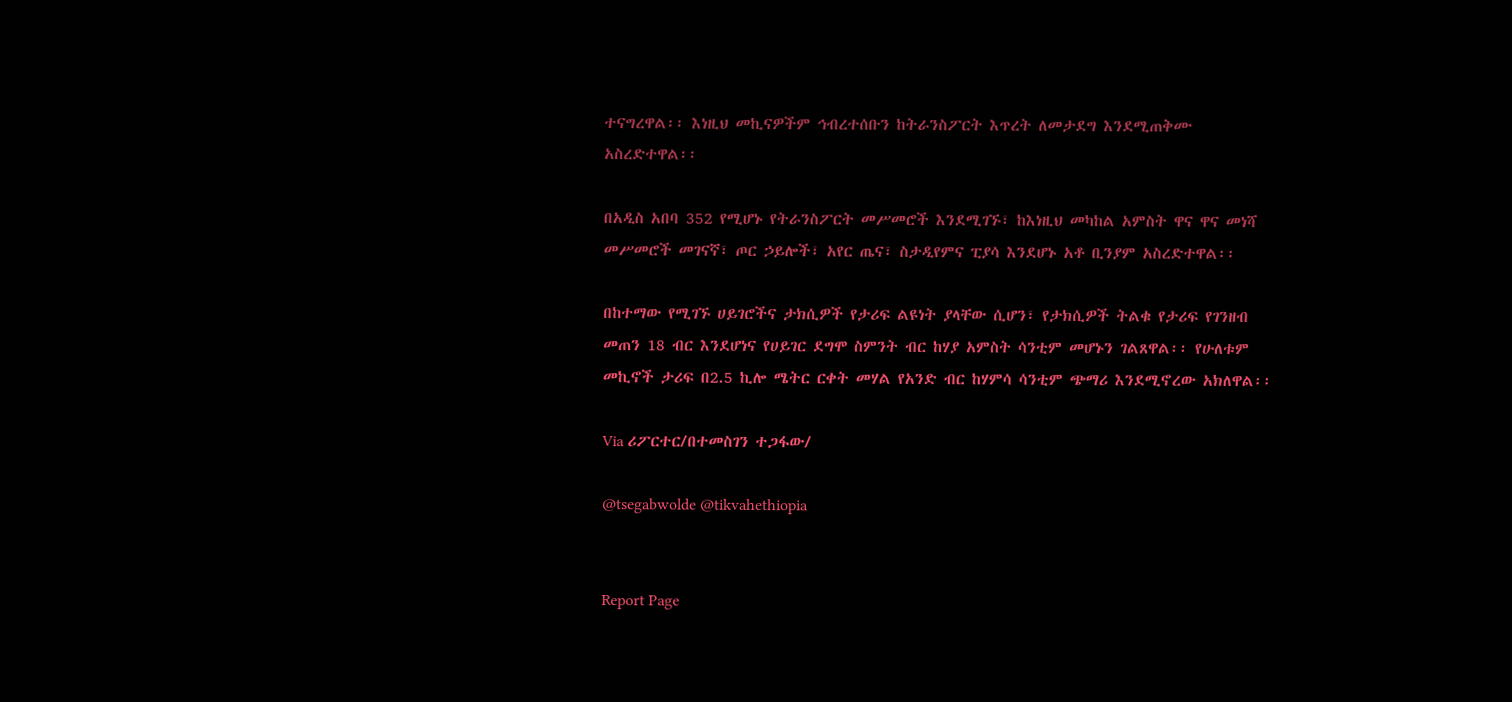ተናግረዋል፡፡ እነዚህ መኪናዎችም ኅብረተሰቡን ከትራንስፖርት እጥረት ለመታደግ እንደሚጠቅሙ አስረድተዋል፡፡

በአዲስ አበባ 352 የሚሆኑ የትራንስፖርት መሥመሮች እንደሚገኙ፣ ከእነዚህ መካከል አምስት ዋና ዋና መነሻ መሥመሮች መገናኛ፣ ጦር ኃይሎች፣ አየር ጤና፣ ስታዲየምና ፒያሳ እንደሆኑ አቶ ቢንያም አስረድተዋል፡፡

በከተማው የሚገኙ ሀይገሮችና ታክሲዎች የታሪፍ ልዩነት ያላቸው ሲሆን፣ የታክሲዎች ትልቁ የታሪፍ የገንዘብ መጠን 18 ብር እንደሆነና የሀይገር ደግሞ ስምንት ብር ከሃያ አምስት ሳንቲም መሆኑን ገልጸዋል፡፡ የሁለቱም መኪኖች ታሪፍ በ2.5 ኪሎ ሜትር ርቀት መሃል የአንድ ብር ከሃምሳ ሳንቲም ጭማሪ እንደሚኖረው አክለዋል፡፡

Via ሪፖርተር/በተመስገን ተጋፋው/

@tsegabwolde @tikvahethiopia


Report Page